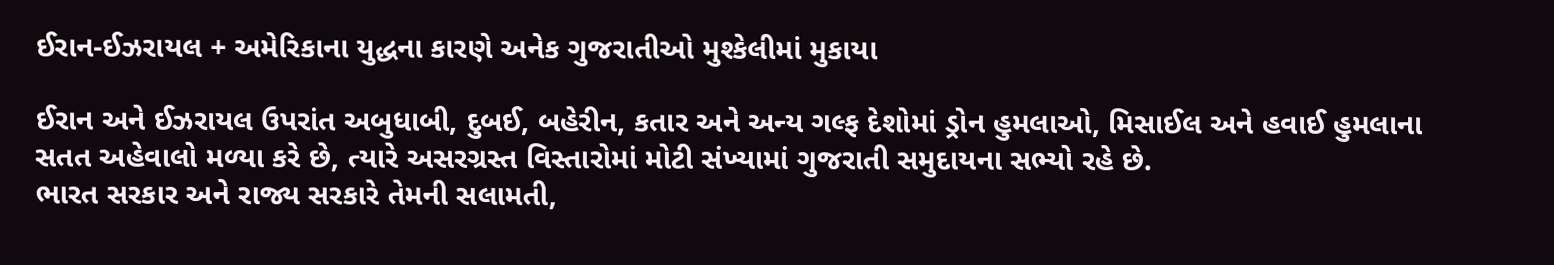ઈરાન-ઈઝરાયલ + અમેરિકાના યુદ્ધના કારણે અનેક ગુજરાતીઓ મુશ્કેલીમાં મુકાયા

ઈરાન અને ઈઝરાયલ ઉપરાંત અબુધાબી, દુબઈ, બહેરીન, કતાર અને અન્ય ગલ્ફ દેશોમાં ડ્રોન હુમલાઓ, મિસાઈલ અને હવાઈ હુમલાના સતત અહેવાલો મળ્યા કરે છે, ત્યારે અસરગ્રસ્ત વિસ્તારોમાં મોટી સંખ્યામાં ગુજરાતી સમુદાયના સભ્યો રહે છે.
ભારત સરકાર અને રાજ્ય સરકારે તેમની સલામતી,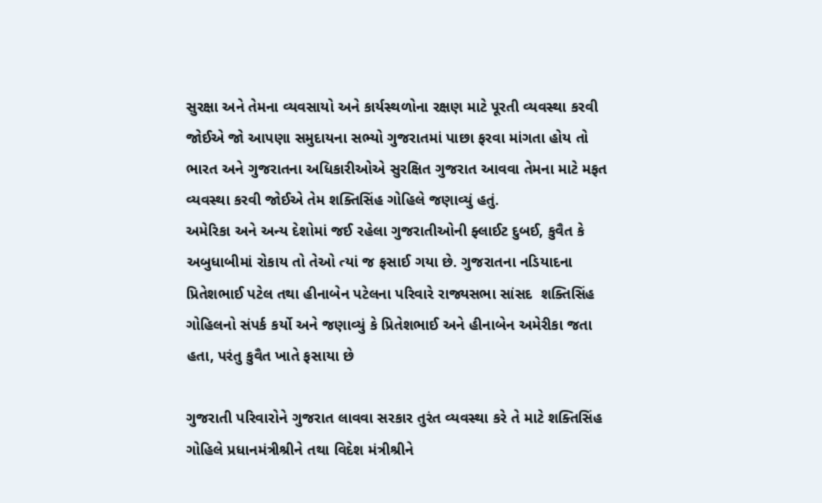સુરક્ષા અને તેમના વ્યવસાયો અને કાર્યસ્થળોના રક્ષણ માટે પૂરતી વ્યવસ્થા કરવી જોઈએ જો આપણા સમુદાયના સભ્યો ગુજરાતમાં પાછા ફરવા માંગતા હોય તો ભારત અને ગુજરાતના અધિકારીઓએ સુરક્ષિત ગુજરાત આવવા તેમના માટે મફત વ્યવસ્થા કરવી જોઈએ તેમ શક્તિસિંહ ગોહિલે જણાવ્યું હતું.
અમેરિકા અને અન્ય દેશોમાં જઈ રહેલા ગુજરાતીઓની ફ્લાઈટ દુબઈ, કુવૈત કે અબુધાબીમાં રોકાય તો તેઓ ત્યાં જ ફસાઈ ગયા છે. ગુજરાતના નડિયાદના પ્રિતેશભાઈ પટેલ તથા હીનાબેન પટેલના પરિવારે રાજ્યસભા સાંસદ  શક્તિસિંહ ગોહિલનો સંપર્ક કર્યો અને જણાવ્યું કે પ્રિતેશભાઈ અને હીનાબેન અમેરીકા જતા હતા, પરંતુ કુવૈત ખાતે ફસાયા છે

ગુજરાતી પરિવારોને ગુજરાત લાવવા સરકાર તુરંત વ્યવસ્થા કરે તે માટે શક્તિસિંહ ગોહિલે પ્રધાનમંત્રીશ્રીને તથા વિદેશ મંત્રીશ્રીને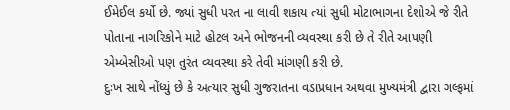ઈમેઈલ કર્યો છે. જ્યાં સુધી પરત ના લાવી શકાય ત્યાં સુધી મોટાભાગના દેશોએ જે રીતે પોતાના નાગરિકોને માટે હોટલ અને ભોજનની વ્યવસ્થા કરી છે તે રીતે આપણી એમ્બેસીઓ પણ તુરંત વ્યવસ્થા કરે તેવી માંગણી કરી છે.
દુઃખ સાથે નોંધ્યું છે કે અત્યાર સુધી ગુજરાતના વડાપ્રધાન અથવા મુખ્યમંત્રી દ્વારા ગલ્ફમાં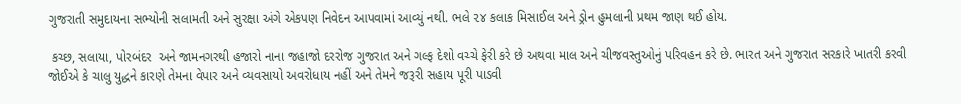ગુજરાતી સમુદાયના સભ્યોની સલામતી અને સુરક્ષા અંગે એકપણ નિવેદન આપવામાં આવ્યું નથી. ભલે ૨૪ કલાક મિસાઈલ અને ડ્રોન હુમલાની પ્રથમ જાણ થઈ હોય.

 કચ્છ, સલાયા, પોરબંદર  અને જામનગરથી હજારો નાના જહાજો દરરોજ ગુજરાત અને ગલ્ફ દેશો વચ્ચે ફેરી કરે છે અથવા માલ અને ચીજવસ્તુઓનું પરિવહન કરે છે. ભારત અને ગુજરાત સરકારે ખાતરી કરવી જોઈએ કે ચાલુ યુદ્ધને કારણે તેમના વેપાર અને વ્યવસાયો અવરોધાય નહીં અને તેમને જરૂરી સહાય પૂરી પાડવી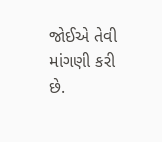જોઈએ તેવી માંગણી કરી છે.